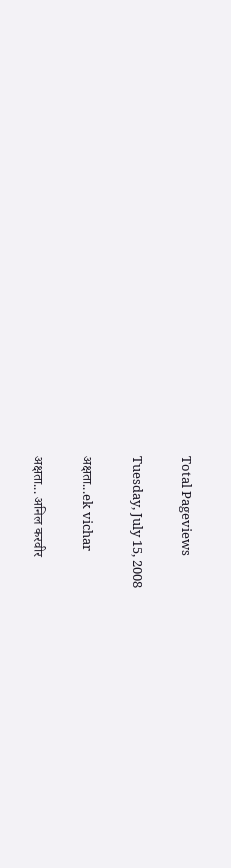Total Pageviews

Tuesday, July 15, 2008

अक्षता...ek vichar

अक्षता... अनिल करवीर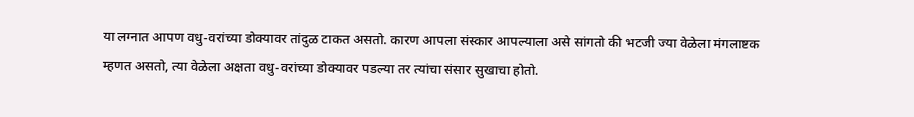या लग्नात आपण वधु-वरांच्या डोक्यावर तांदुळ टाकत असतो. कारण आपला संस्कार आपल्याला असे सांगतो की भटजी ज्या वेळेला मंगलाष्टक म्हणत असतो, त्या वेळेला अक्षता वधु-वरांच्या डोक्यावर पडल्या तर त्यांचा संसार सुखाचा होतो.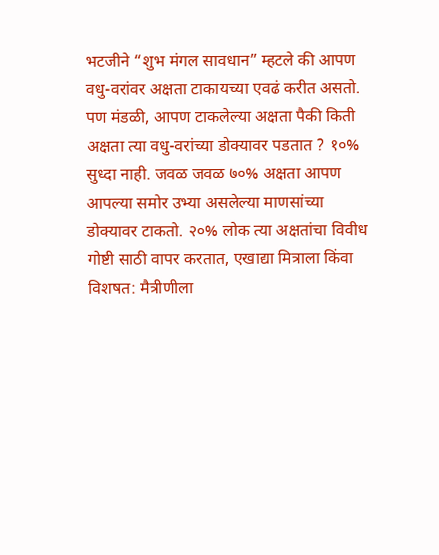भटजीने “शुभ मंगल सावधान” म्हटले की आपण वधु-वरांवर अक्षता टाकायच्या एवढं करीत असतो.
पण मंडळी, आपण टाकलेल्या अक्षता पैकी किती अक्षता त्या वधु-वरांच्या डोक्यावर पडतात ? १०% सुध्दा नाही. जवळ जवळ ७०% अक्षता आपण आपल्या समोर उभ्या असलेल्या माणसांच्या डोक्यावर टाकतो. २०% लोक त्या अक्षतांचा विवीध गोष्टी साठी वापर करतात, एखाद्या मित्राला किंवा विशषत: मैत्रीणीला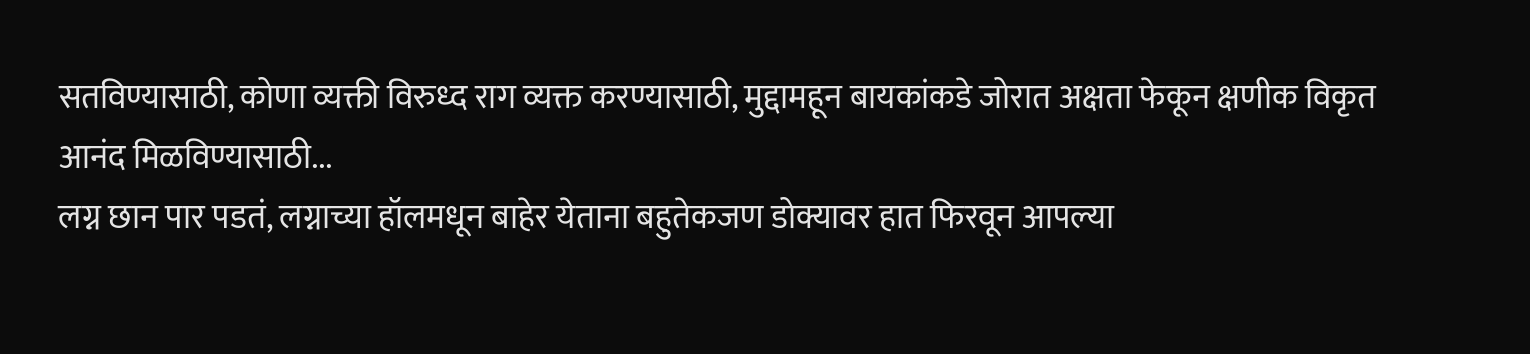सतविण्यासाठी, कोणा व्यक्ती विरुध्द राग व्यक्त करण्यासाठी, मुद्दामहून बायकांकडे जोरात अक्षता फेकून क्षणीक विकृत आनंद मिळविण्यासाठी...
लग्न छान पार पडतं, लग्नाच्या हॉलमधून बाहेर येताना बहुतेकजण डोक्यावर हात फिरवून आपल्या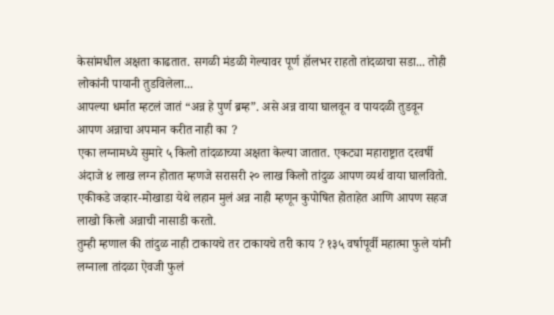केसांमधील अक्षता काढतात. सगळी मंडळी गेल्यावर पूर्ण हॉलभर राहतो तांदळाचा सडा... तोही लोकांनी पायानी तुडविलेला...
आपल्या धर्मात म्हटलं जातं “अन्न हे पुर्ण ब्रम्ह”. असे अन्न वाया घालवून व पायदळी तुडवून आपण अन्नाचा अपमान करीत नाही का ?
एका लग्नामध्ये सुमारे ५ किलो तांदळाच्या अक्षता केल्या जातात. एकट्या महाराष्ट्रात दरवर्षी अंदाजे ४ लाख लग्न होतात म्हणजे सरासरी २० लाख किलो तांदुळ आपण व्यर्थ वाया घालवितो. एकीकडे जव्हार-मोखाडा येथे लहान मुलं अन्न नाही म्हणून कुपोषित होताहेत आणि आपण सहज लाखो किलो अन्नाची नासाडी करतो.
तुम्ही म्हणाल की तांदुळ नाही टाकायचे तर टाकायचे तरी काय ? १३५ वर्षापूर्वी महात्मा फुले यांनी लग्नाला तांदळा ऐवजी फुलं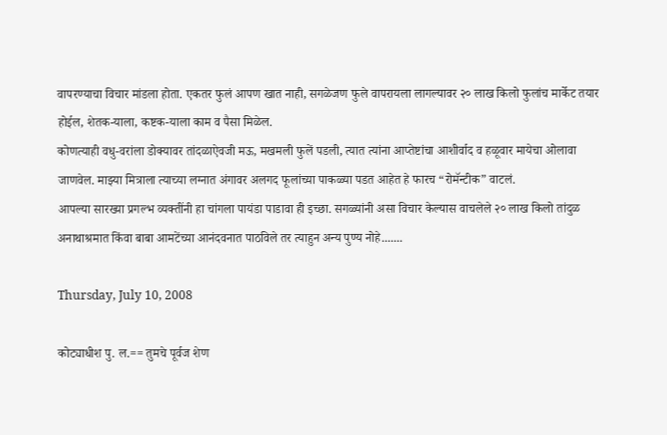वापरण्याचा विचार मांडला होता. एकतर फुलं आपण खात नाही, सगळेजण फुले वापरायला लागल्यावर २० लाख किलो फुलांच मार्केट तयार होईल, शेतक-याला, कष्टक-याला काम व पैसा मिळेल.
कोणत्याही वधु-वरांला डोक्यावर तांदळाऐवजी मऊ, मखमली फुलें पडली, त्यात त्यांना आप्तेष्टांचा आशीर्वाद व हळूवार मायेचा ओलावा जाणवेल. माझ्या मित्राला त्याच्या लग्नात अंगावर अलगद फूलांच्या पाकळ्या पडत आहेत हे फारच “रोमॅन्टीक” वाटलं.
आपल्या सारख्या प्रगल्भ व्यक्तींनी हा चांगला पायंडा पाडावा ही इच्छा. सगळ्यांनी असा विचार केल्यास वाचलेले २० लाख किलो तांदुळ अनाथाश्रमात किंवा बाबा आमटेंच्या आनंदवनात पाठविले तर त्याहुन अन्य पुण्य नोहे.......

Thursday, July 10, 2008

कोट्याधीश पु. ल.== तुमचे पूर्वज शेण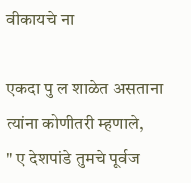वीकायचे ना

एकदा पु ल शाळेत असताना त्यांना कोणीतरी म्हणाले,
" ए देशपांडे तुमचे पूर्वज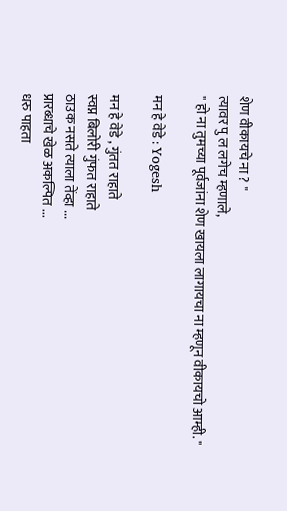शेण वीकायचे ना ? "
त्यावर पु ल लगेच म्हणाले,
" हो ना तुमच्या पूर्वजांना शेण खायला लागायचा ना म्हणून वीकायचो आम्ही. "

मन हे वेडे : Yogesh

मन हे वेडे , गुंतत राहाते
स्वप्न बिलोरी गुंफत राहाते
ठाउक नसते त्याला तेंव्हा ...
प्रारब्धाचे खेळ अकल्पित ...
धरु पाहता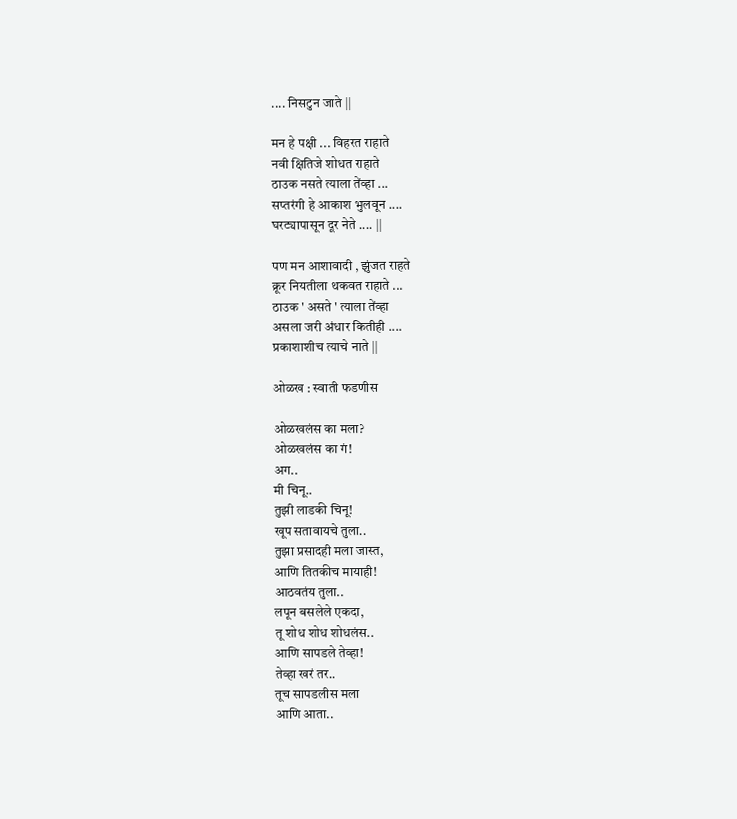.... निसटुन जाते ||

मन हे पक्षी ... विहरत राहाते
नवी क्षितिजे शोधत राहाते
ठाउक नसते त्याला तेंव्हा ...
सप्तरंगी हे आकाश भुलवून ....
घरट्यापासून दूर नेते .... ||

पण मन आशावादी , झुंजत राहते
क्रूर नियतीला थकवत राहाते ...
ठाउक ' असते ' त्याला तेंव्हा
असला जरी अंधार कितीही ....
प्रकाशाशीच त्याचे नाते ||

ओळख : स्वाती फडणीस

ओळखलंस का मला?
ओळखलंस का गं!
अग..
मी चिनू..
तुझी लाडकी चिनू!
खूप सतावायचे तुला..
तुझा प्रसादही मला जास्त,
आणि तितकीच मायाही!
आठवतंय तुला..
लपून बसलेले एकदा,
तू शोध शोध शोधलंस..
आणि सापडले तेव्हा!
तेव्हा खरं तर..
तूच सापडलीस मला
आणि आता..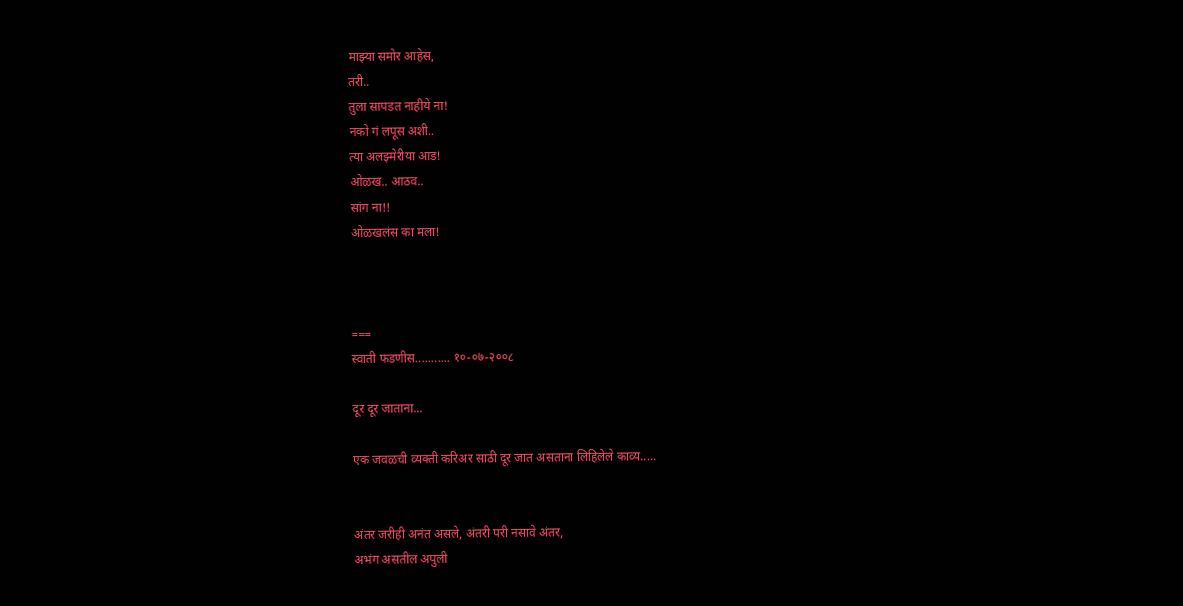माझ्या समोर आहेस,
तरी..
तुला सापडत नाहीये ना!
नको गं लपूस अशी..
त्या अलझ्मेरीया आड!
ओळख.. आठव..
सांग ना!!
ओळखलंस का मला!



===
स्वाती फडणीस........... १०-०७-२००८

दूर दूर जाताना...

एक जवळची व्यक्ती करिअर साठी दूर जात असताना लिहिलेले काव्य.....


अंतर जरीही अनंत असले, अंतरी परी नसावे अंतर,
अभंग असतील अपुली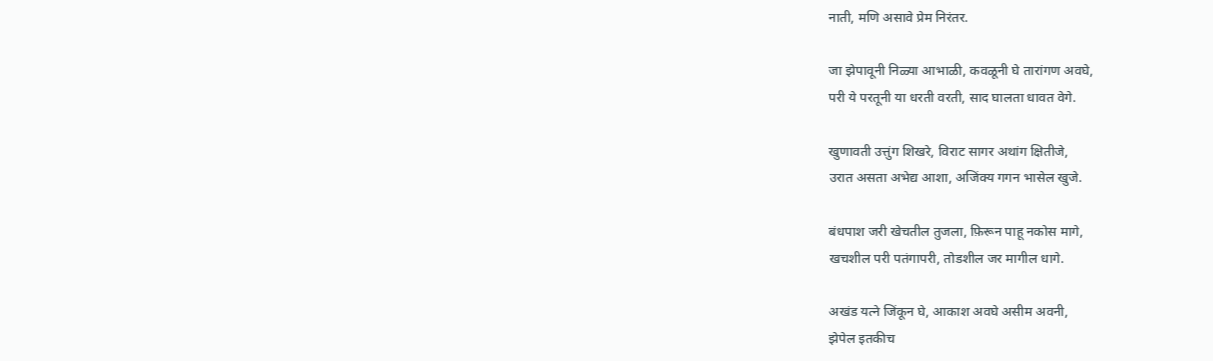नाती, मणि असावे प्रेम निरंतर.

जा झेपावूनी निळ्या आभाळी, कवळूनी घे तारांगण अवघे,
परी ये परतूनी या धरती वरती, साद घालता धावत वेगे.

खुणावती उत्तुंग शिखरे, विराट सागर अथांग क्षितीजे,
उरात असता अभेद्य आशा, अजिंक्य गगन भासेल खुजे.

बंधपाश जरी खेचतील तुजला, फ़िरून पाहू नकोस मागे,
खचशील परी पतंगापरी, तोडशील जर मागील धागे.

अखंड यत्ने जिंकून घे, आकाश अवघे असीम अवनी,
झेपेल इतकीच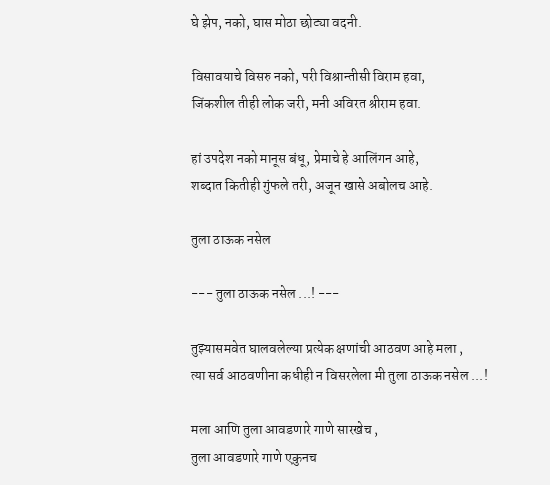घे झेप, नको, घास मोठा छोट्या वदनी.

विसावयाचे विसरु नको, परी विश्रान्तीसी विराम हवा,
जिंकशील तीही लोक जरी, मनी अविरत श्रीराम हवा.

हां उपदेश नको मानूस बंधू, प्रेमाचे हे आलिंगन आहे,
शब्दात कितीही गुंफले तरी, अजून खासे अबोलच आहे.

तुला ठाऊक नसेल

--- तुला ठाऊक नसेल ...! ---

तुझ्यासमवेत घालवलेल्या प्रत्येक क्षणांची आठवण आहे मला ,
त्या सर्व आठवणीना कधीही न विसरलेला मी तुला ठाऊक नसेल ...!

मला आणि तुला आवडणारे गाणे सारखेच ,
तुला आवडणारे गाणे एकुनच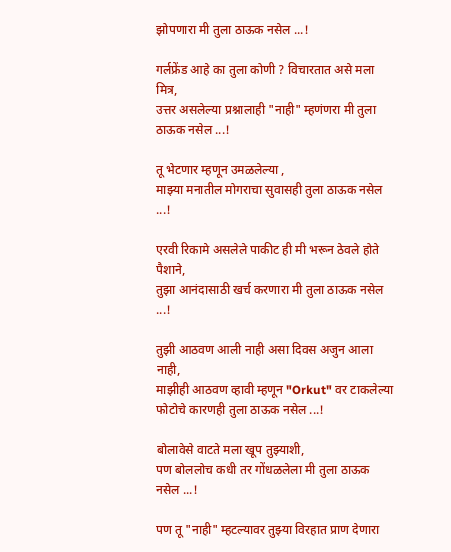झोपणारा मी तुला ठाऊक नसेल ...!

गर्लफ्रेंड आहे का तुला कोणी ? विचारतात असे मला मित्र,
उत्तर असलेल्या प्रश्नालाही "नाही" म्हणंणरा मी तुला ठाऊक नसेल ...!

तू भेटणार म्हणून उमळलेल्या ,
माझ्या मनातील मोगराचा सुवासही तुला ठाऊक नसेल ...!

एरवी रिकामे असलेले पाकीट ही मी भरून ठेवले होते पैशाने,
तुझा आनंदासाठी खर्च करणारा मी तुला ठाऊक नसेल ...!

तुझी आठवण आली नाही असा दिवस अजुन आला नाही,
माझीही आठवण व्हावी म्हणून "Orkut" वर टाकलेल्या फोटोचे कारणही तुला ठाऊक नसेल ...!

बोलावेसे वाटते मला खूप तुझ्याशी,
पण बोललोच कधी तर गोंधळलेला मी तुला ठाऊक नसेल ...!

पण तू "नाही" म्हटल्यावर तुझ्या विरहात प्राण देणारा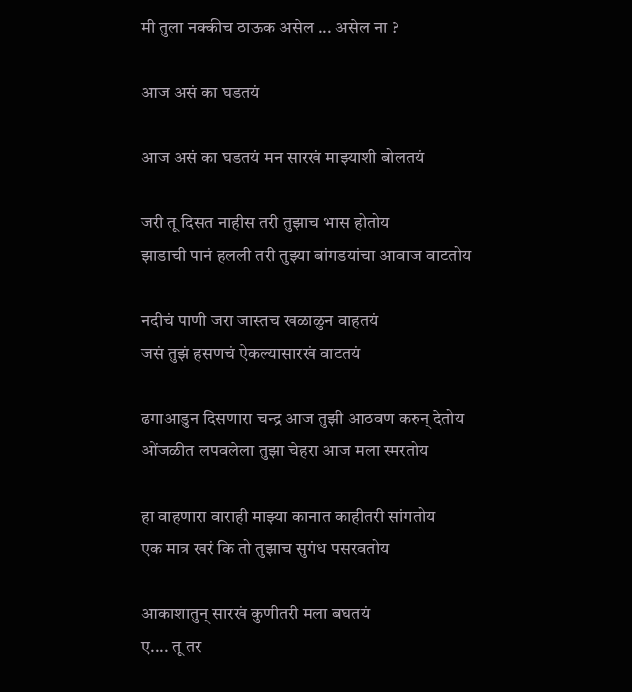मी तुला नक्कीच ठाऊक असेल ... असेल ना ?

आज असं का घडतयं

आज असं का घडतयं मन सारखं माझ्याशी बोलतयं

जरी तू दिसत नाहीस तरी तुझाच भास होतोय
झाडाची पानं हलली तरी तुझ्या बांगडयांचा आवाज वाटतोय

नदीचं पाणी जरा जास्तच खळाळुन वाहतयं
जसं तुझं हसणचं ऐकल्यासारखं वाटतयं

ढगाआडुन दिसणारा चन्द्र आज तुझी आठवण करुन् देतोय
ओंजळीत लपवलेला तुझा चेहरा आज मला स्मरतोय

हा वाहणारा वाराही माझ्या कानात काहीतरी सांगतोय
एक मात्र खरं कि तो तुझाच सुगंध पसरवतोय

आकाशातुन् सारखं कुणीतरी मला बघतयं
ए.... तू तर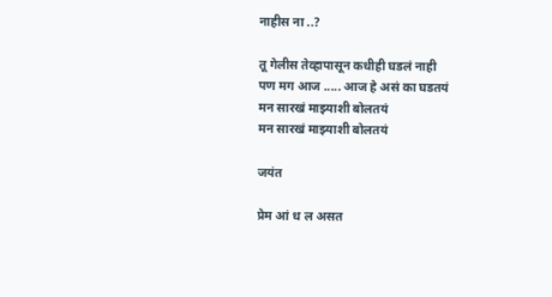नाहीस ना ..?

तू गेलीस तेव्हापासून कधीही घडलं नाही
पण मग आज ..... आज हे असं का घडतयं
मन सारखं माझ्याशी बोलतयं
मन सारखं माझ्याशी बोलतयं

जयंत

प्रेम आं ध ल असत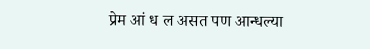प्रेम आं ध ल असत पण आन्धल्या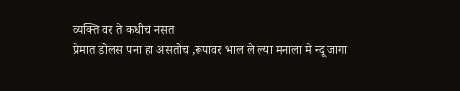व्यक्ति वर ते कधीच नसत
प्रेमात डोलस पना हा असतोच ,रूपावर भाल ले ल्या मनाला मे न्दू जागा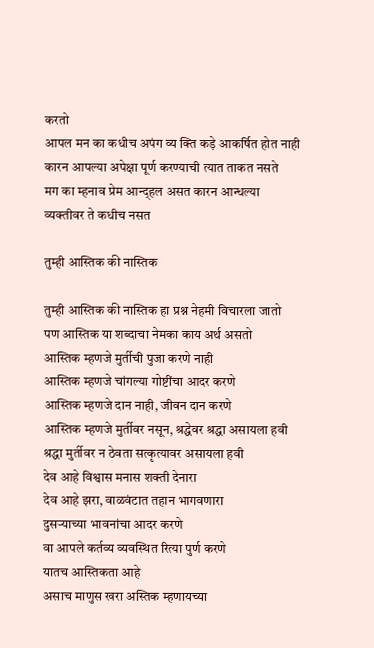करतो
आपल मन का कधीच अपंग व्य क्ति कड़े आकर्षित होत नाही
कारन आपल्या अपेक्षा पूर्ण करण्याची त्यात ताकत नसते
मग का म्हनाव प्रेम आन्द्हल असत कारन आन्धल्या व्यक्तीवर ते कधीच नसत

तुम्ही आस्तिक की नास्तिक

तुम्ही आस्तिक की नास्तिक हा प्रश्न नेहमी विचारला जातो
पण आस्तिक या शब्दाचा नेमका काय अर्थ असतो
आस्तिक म्हणजे मुर्तीची पुजा करणे नाही
आस्तिक म्हणजे चांगल्या गोष्टींचा आदर करणे
आस्तिक म्हणजे दान नाही, जीवन दान करणे
आस्तिक म्हणजे मुर्तीवर नसून, श्रद्धेवर श्रद्धा असायला हवी
श्रद्धा मुर्तीवर न ठेवता सत्कृत्यावर असायला हवी
देव आहे विश्वास मनास शक्ती देनारा
देव आहे झरा, वाळवंटात तहान भागवणारा
दुसर्‍याच्या भावनांचा आदर करणे
वा आपले कर्तव्य व्यवस्थित रित्या पुर्ण करणे
यातच आस्तिकता आहे
असाच माणुस खरा अस्तिक म्हणायच्या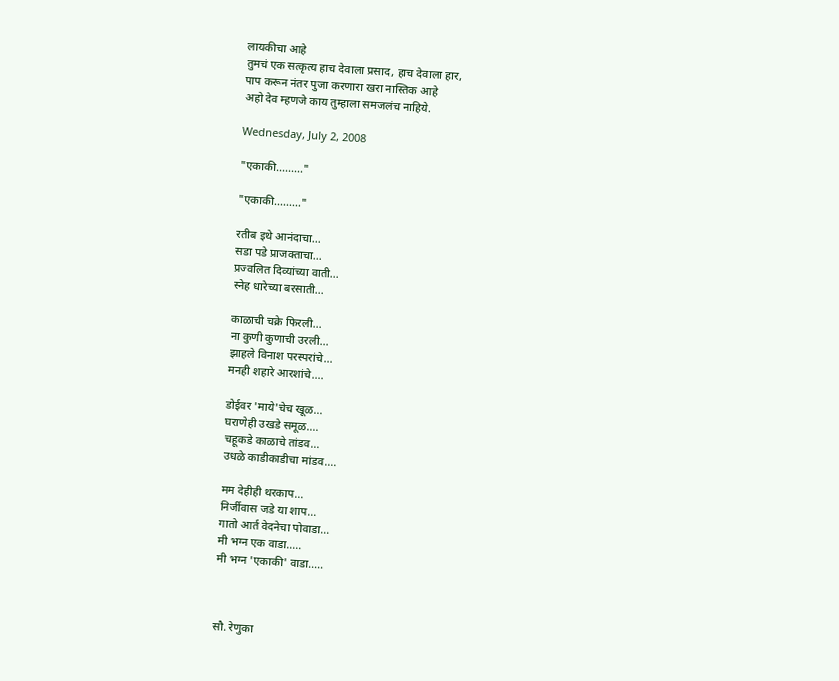लायकीचा आहे
तुमचं एक सत्कृत्य हाच देवाला प्रसाद, हाच देवाला हार,
पाप करून नंतर पुजा करणारा खरा नास्तिक आहे
अहो देव म्हणजे काय तुम्हाला समजलंच नाहिये.

Wednesday, July 2, 2008

"एकाकी........."

"एकाकी........."

रतीब इथे आनंदाचा...
सडा पडे प्राजक्ताचा...
प्रज्वलित दिव्यांच्या वाती...
स्नेह धारेच्या बरसाती...

काळाची चक्रे फिरली...
ना कुणी कुणाची उरली...
झाहले विनाश परस्परांचे...
मनही शहारे आरशांचे....

डोईवर 'माये'चेच खूळ...
घराणेही उखडे समूळ....
चहूकडे काळाचे तांडव...
उधळे काडीकाडीचा मांडव....

मम देहीही थरकाप...
निर्जीवास जडे या शाप...
गातो आर्त वेदनेचा पोवाडा...
मी भग्न एक वाडा.....
मी भग्न 'एकाकी' वाडा.....



सौ. रेणुका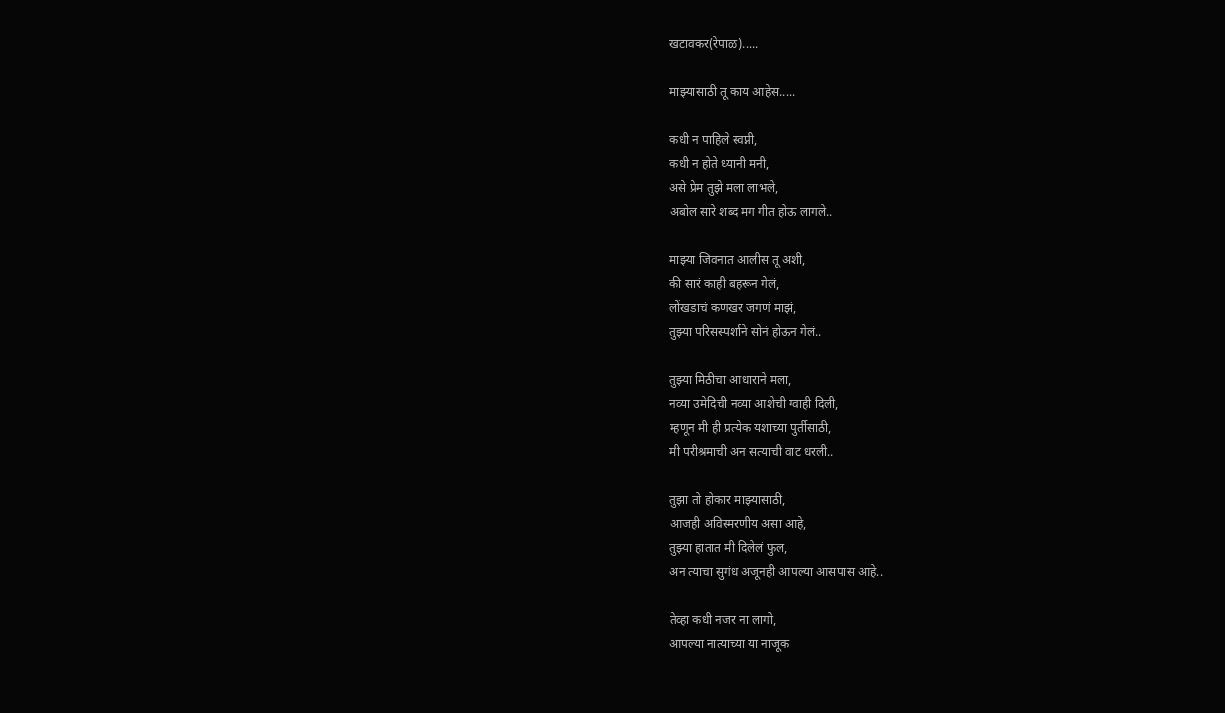खटावकर(रेपाळ).....

माझ्यासाठी तू काय आहेस.....

कधी न पाहिले स्वप्नी,
कधी न होते ध्यानी मनी,
असे प्रेम तुझे मला लाभले,
अबोल सारे शब्द मग गीत होऊ लागले..

माझ्या जिवनात आलीस तू अशी,
की सारं काही बहरून गेलं,
लोंखडाचं कणखर जगणं माझं,
तुझ्या परिसस्पर्शाने सोनं होऊन गेलं..

तुझ्या मिठीचा आधाराने मला,
नव्या उमेदिची नव्या आशेची ग्वाही दिली,
म्हणून मी ही प्रत्येक यशाच्या पुर्तीसाठी,
मी परीश्रमाची अन सत्याची वाट धरली..

तुझा तो होकार माझ्यासाठी,
आजही अविस्मरणीय असा आहे,
तुझ्या हातात मी दिलेलं फुल,
अन त्याचा सुगंध अजूनही आपल्या आसपास आहे..

तेव्हा कधी नजर ना लागो,
आपल्या नात्याच्या या नाजूक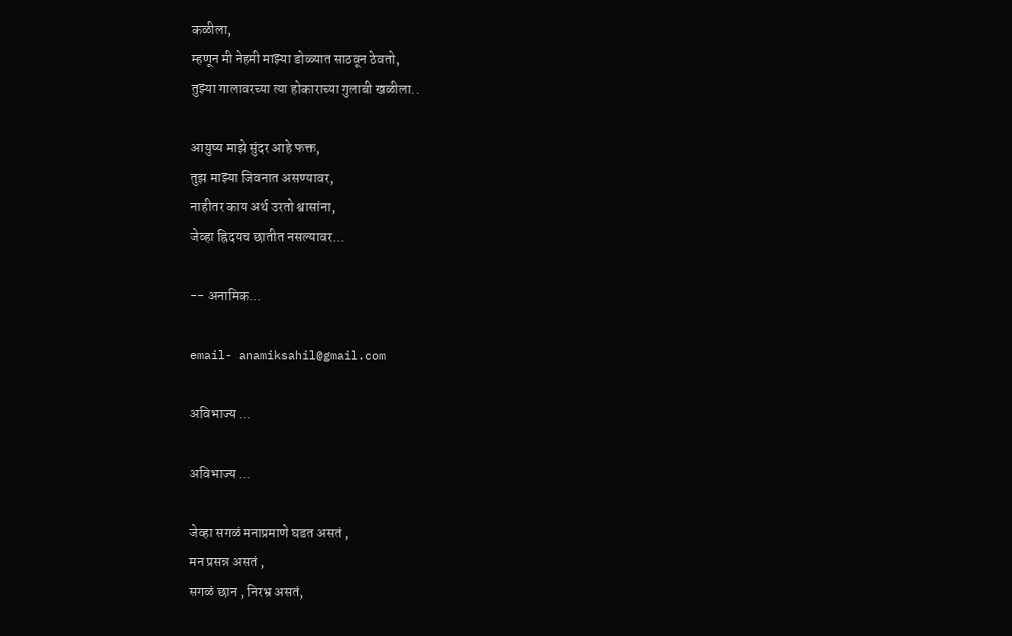कळीला,
म्हणून मी नेहमी माझ्या डोळ्यात साठवून ठेवतो,
तुझ्या गालावरच्या त्या होकाराच्या गुलाबी खळीला..

आयुष्य माझे सुंदर आहे फक्त,
तुझ माझ्या जिवनात असण्यावर,
नाहीतर काय अर्थ उरतो श्वासांना,
जेव्हा ह्रिदयच छातीत नसल्यावर...

-- अनामिक...

email- anamiksahil@gmail.com

अविभाज्य ...

अविभाज्य ...

जेव्हा सगळं मनाप्रमाणे घडत असतं ,
मन प्रसन्न असतं ,
सगळं छान , निरभ्र असतं,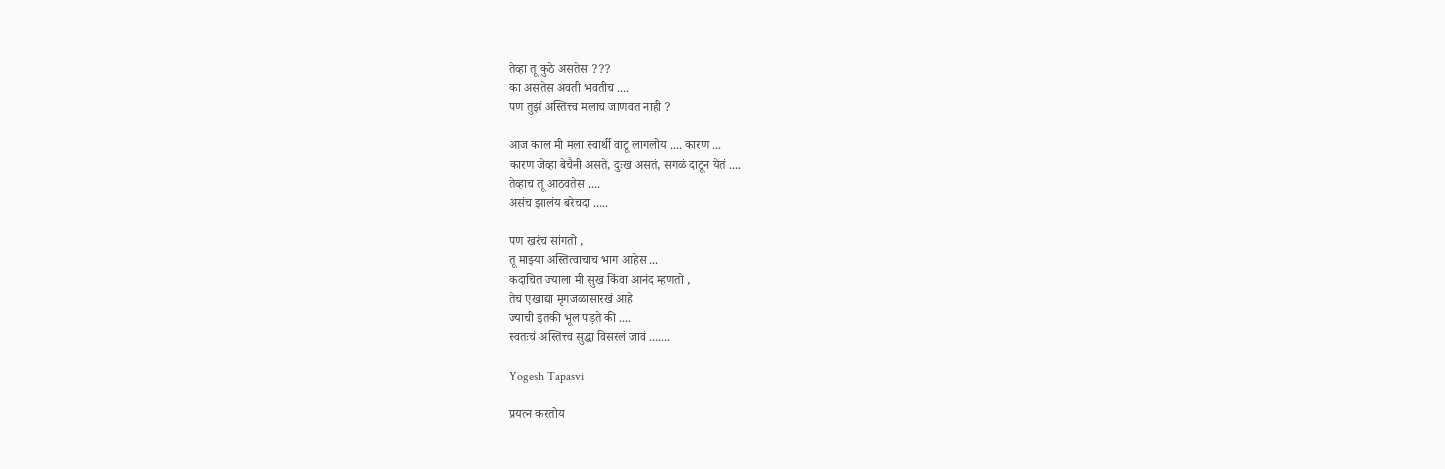तेव्हा तू कुठे असतेस ???
का असतेस अवती भवतीच ....
पण तुझं अस्तित्त्व मलाच जाणवत नाही ?

आज काल मी मला स्वार्थी वाटू लागलोय .... कारण ...
कारण जेव्हा बेचैनी असते, दुःख असतं, सगळं दाटून येतं ....
तेव्हाच तू आठवतेस ....
असंच झालंय बरेचदा .....

पण खरंच सांगतो ,
तू माझ्या अस्तित्वाचाच भाग आहेस ...
कदाचित ज्याला मी सुख किंवा आनंद म्हणतो ,
तेच एखाद्या मृगजळासारखं आहे
ज्याची इतकी भूल पड़ते की ....
स्वतःचं अस्तित्त्व सुद्धा विसरलं जावं .......

Yogesh Tapasvi

प्रयत्न करतोय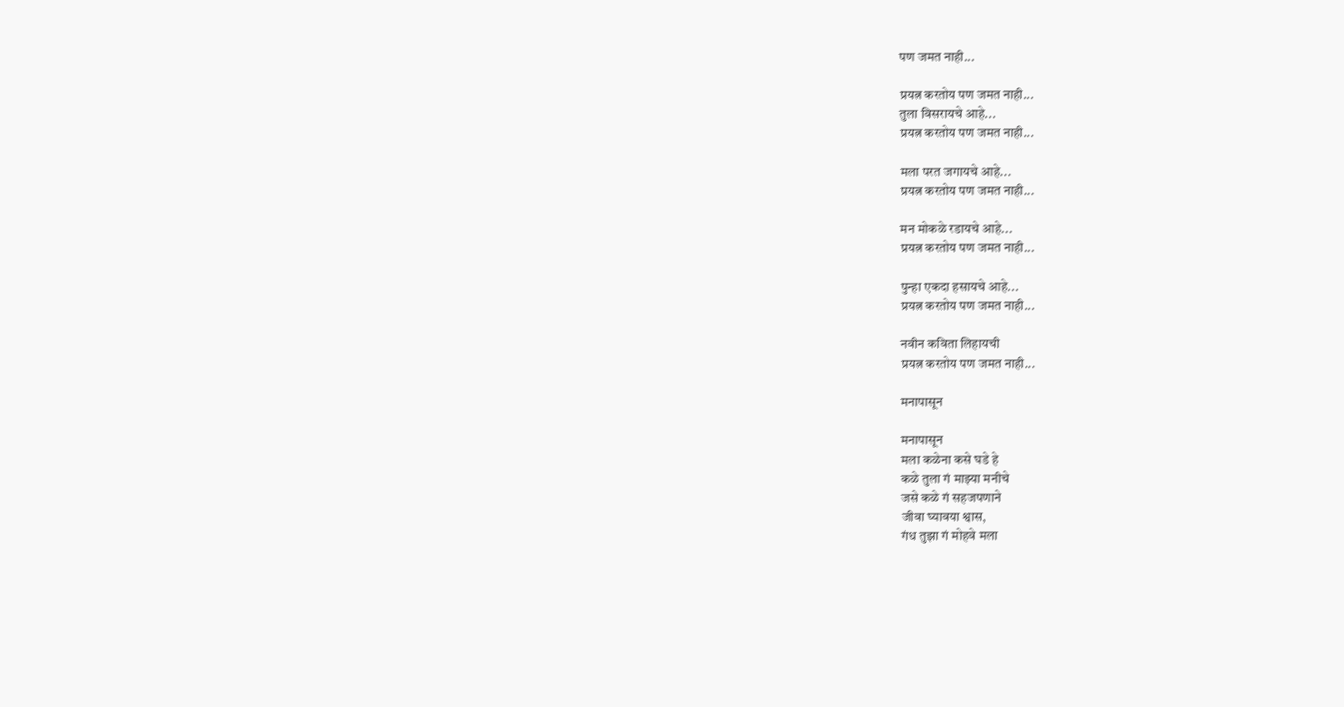पण जमत नाही...

प्रयत्न करतोय पण जमत नाही...
तुला विसरायचे आहे...
प्रयत्न करतोय पण जमत नाही...

मला परत जगायचे आहे...
प्रयत्न करतोय पण जमत नाही...

मन मोकळे रडायचे आहे...
प्रयत्न करतोय पण जमत नाही...

पुन्हा एकदा हसायचे आहे...
प्रयत्न करतोय पण जमत नाही...

नवीन कविता लिहायची
प्रयत्न करतोय पण जमत नाही...

मनापासून

मनापासून
मला कळेना कसे घडे हे
कळे तुला गं माझ्या मनीचे
जसे कळे गं सहजपणाने
जीवा घ्यावया श्वास,
गंध तुझा गं मोहवे मला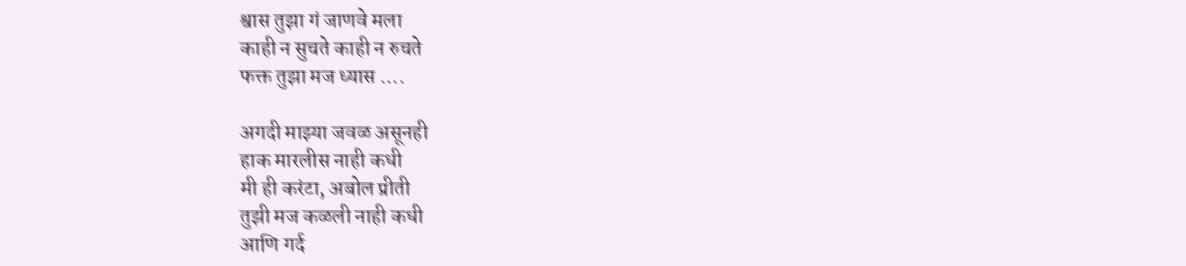श्वास तुझा गं जाणवे मला
काही न सुचते काही न रुचते
फक्त तुझा मज ध्यास ....

अगदी माझ्या जवळ असूनही
हाक मारलीस नाही कधी
मी ही करंटा, अबोल प्रीती
तुझी मज कळली नाही कधी
आणि गर्द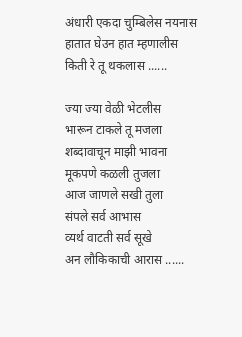अंधारी एकदा चुम्बिलेस नयनास
हातात घेउन हात म्हणालीस
किती रे तू थकलास ......

ज्या ज्या वेळी भेटलीस
भारून टाकले तू मजला
शब्दावाचून माझी भावना
मूकपणे कळली तुजला
आज जाणले सखी तुला
संपले सर्व आभास
व्यर्थ वाटती सर्व सूखे
अन लौकिकाची आरास ......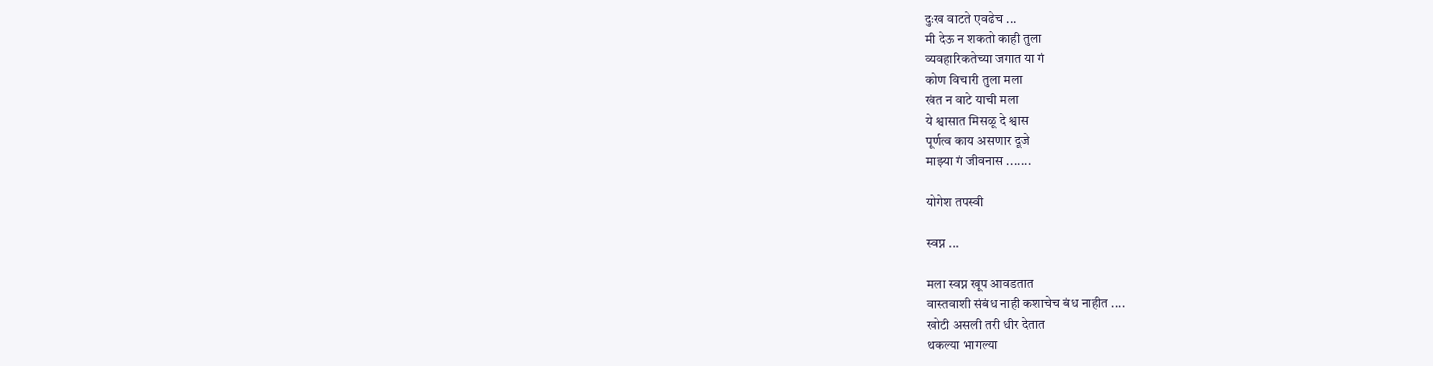दुःख वाटते एवढेच ...
मी देऊ न शकतो काही तुला
व्यवहारिकतेच्या जगात या गं
कोण विचारी तुला मला
खंत न वाटे याची मला
ये श्वासात मिसळू दे श्वास
पूर्णत्व काय असणार दूजे
माझ्या गं जीवनास .......

योगेश तपस्वी

स्वप्न ...

मला स्वप्न खूप आवडतात
वास्तवाशी संबंध नाही कशाचेच बंध नाहीत ....
खोटी असली तरी धीर देतात
थकल्या भागल्या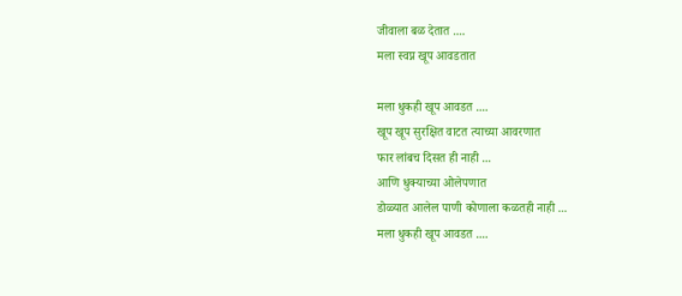जीवाला बळ देतात ....
मला स्वप्न खूप आवडतात

मला धुकही खूप आवडत ....
खूप खूप सुरक्षित वाटत त्याच्या आवरणात
फार लांबच दिसत ही नाही ...
आणि धुक्याच्या ओलेपणात
डोळ्यात आलेल पाणी कोणाला कळतही नाही ...
मला धुकही खूप आवडत ....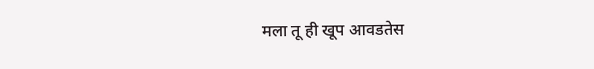मला तू ही खूप आवडतेस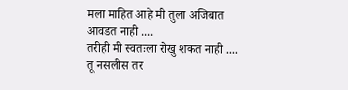मला माहित आहे मी तुला अजिबात आवडत नाही ....
तरीही मी स्वतःला रोखु शकत नाही ....
तू नसलीस तर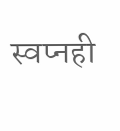स्वप्नही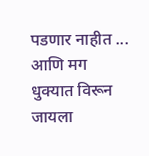पडणार नाहीत ...
आणि मग धुक्यात विरून जायला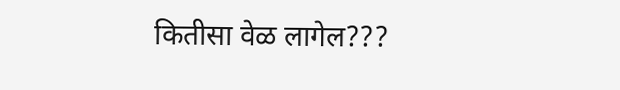कितीसा वेळ लागेल???